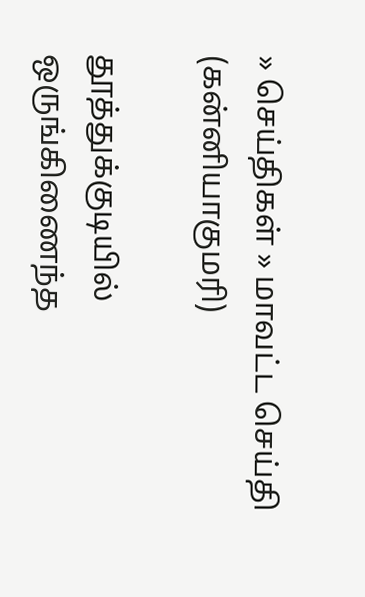» செய்திகள் » மாவட்ட செய்தி (கன்னியாகுமரி)

தூத்துக்குடியில் ஒருங்கிணைந்த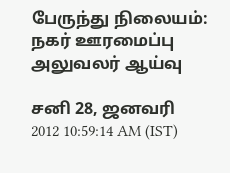பேருந்து நிலையம்: நகர் ஊரமைப்பு அலுவலர் ஆய்வு

சனி 28, ஜனவரி 2012 10:59:14 AM (IST)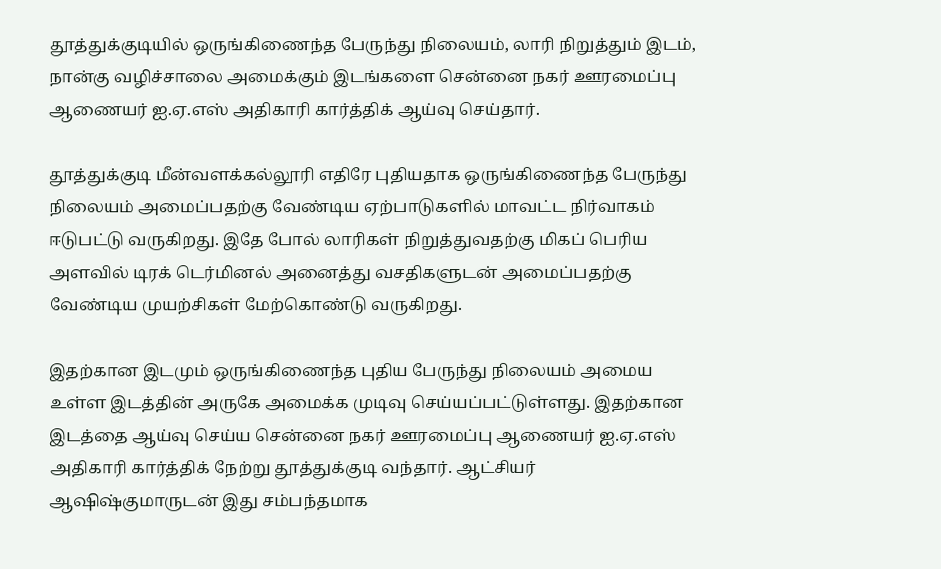தூத்துக்குடியில் ஒருங்கிணைந்த பேருந்து நிலையம், லாரி நிறுத்தும் இடம், நான்கு வழிச்சாலை அமைக்கும் இடங்களை சென்னை நகர் ஊரமைப்பு ஆணையர் ஐ.ஏ.எஸ் அதிகாரி கார்த்திக் ஆய்வு செய்தார்.

தூத்துக்குடி மீன்வளக்கல்லூரி எதிரே புதியதாக ஒருங்கிணைந்த பேருந்து நிலையம் அமைப்பதற்கு வேண்டிய ஏற்பாடுகளில் மாவட்ட நிர்வாகம் ஈடுபட்டு வருகிறது. இதே போல் லாரிகள் நிறுத்துவதற்கு மிகப் பெரிய அளவில் டிரக் டெர்மினல் அனைத்து வசதிகளுடன் அமைப்பதற்கு வேண்டிய முயற்சிகள் மேற்கொண்டு வருகிறது.

இதற்கான இடமும் ஒருங்கிணைந்த புதிய பேருந்து நிலையம் அமைய உள்ள இடத்தின் அருகே அமைக்க முடிவு செய்யப்பட்டுள்ளது. இதற்கான இடத்தை ஆய்வு செய்ய சென்னை நகர் ஊரமைப்பு ஆணையர் ஐ.ஏ.எஸ் அதிகாரி கார்த்திக் நேற்று தூத்துக்குடி வந்தார். ஆட்சியர் ஆஷிஷ்குமாருடன் இது சம்பந்தமாக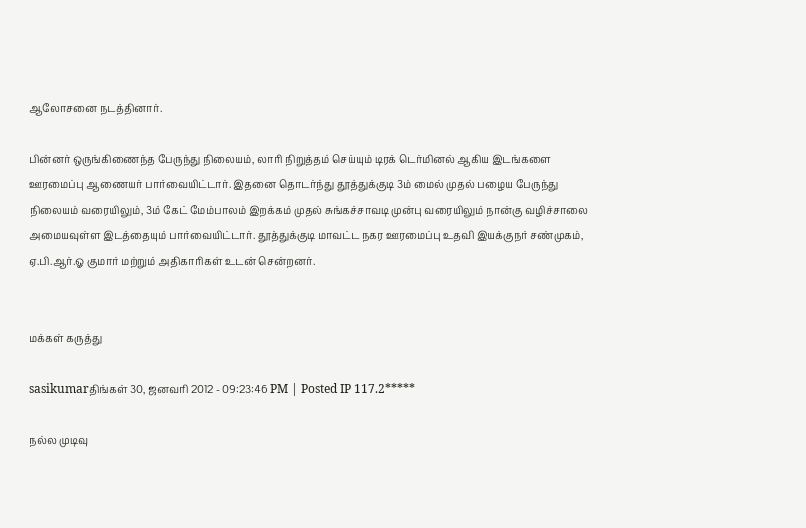ஆலோசனை நடத்தினார்.

பின்னர் ஒருங்கிணைந்த பேருந்து நிலையம், லாரி நிறுத்தம் செய்யும் டிரக் டெர்மினல் ஆகிய இடங்களை ஊரமைப்பு ஆணையர் பார்வையிட்டார். இதனை தொடர்ந்து தூத்துக்குடி 3ம் மைல் முதல் பழைய பேருந்து நிலையம் வரையிலும், 3ம் கேட் மேம்பாலம் இறக்கம் முதல் சுங்கச்சாவடி முன்பு வரையிலும் நான்கு வழிச்சாலை அமையவுள்ள இடத்தையும் பார்வையிட்டார். தூத்துக்குடி மாவட்ட நகர ஊரமைப்பு உதவி இயக்குநர் சண்முகம், ஏ.பி.ஆர்.ஓ குமார் மற்றும் அதிகாரிகள் உடன் சென்றனர்.


மக்கள் கருத்து

sasikumarதிங்கள் 30, ஜனவரி 2012 - 09:23:46 PM | Posted IP 117.2*****

நல்ல முடிவு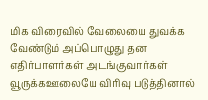மிக விரைவில் வேலையை துவக்க வேண்டும் அப்பொழுது தன எதிர்பாளர்கள் அடங்குவார்கள் வூருக்கஊலையே விரிவு படுத்தினால்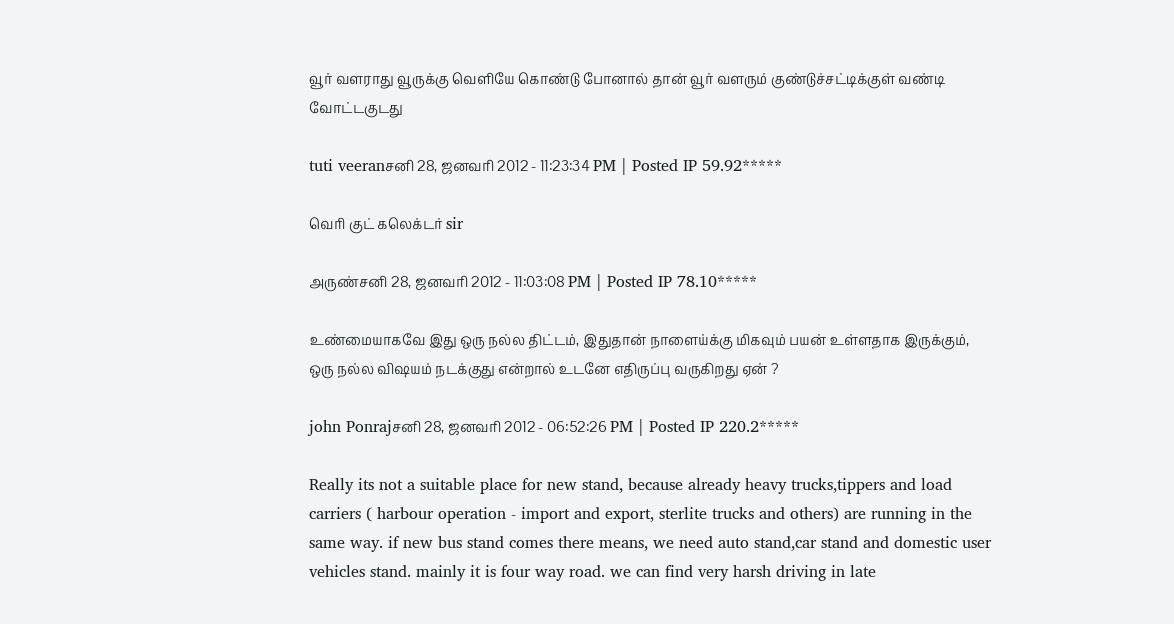வூர் வளராது வூருக்கு வெளியே கொண்டு போனால் தான் வூர் வளரும் குண்டுச்சட்டிக்குள் வண்டி வோட்டகுடது

tuti veeranசனி 28, ஜனவரி 2012 - 11:23:34 PM | Posted IP 59.92*****

வெரி குட் கலெக்டர் sir

அருண்சனி 28, ஜனவரி 2012 - 11:03:08 PM | Posted IP 78.10*****

உண்மையாகவே இது ஒரு நல்ல திட்டம், இதுதான் நாளைய்க்கு மிகவும் பயன் உள்ளதாக இருக்கும், ஒரு நல்ல விஷயம் நடக்குது என்றால் உடனே எதிருப்பு வருகிறது ஏன் ?

john Ponrajசனி 28, ஜனவரி 2012 - 06:52:26 PM | Posted IP 220.2*****

Really its not a suitable place for new stand, because already heavy trucks,tippers and load carriers ( harbour operation - import and export, sterlite trucks and others) are running in the same way. if new bus stand comes there means, we need auto stand,car stand and domestic user vehicles stand. mainly it is four way road. we can find very harsh driving in late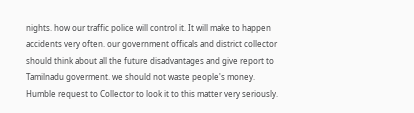nights. how our traffic police will control it. It will make to happen accidents very often. our government officals and district collector should think about all the future disadvantages and give report to Tamilnadu goverment. we should not waste people's money. Humble request to Collector to look it to this matter very seriously.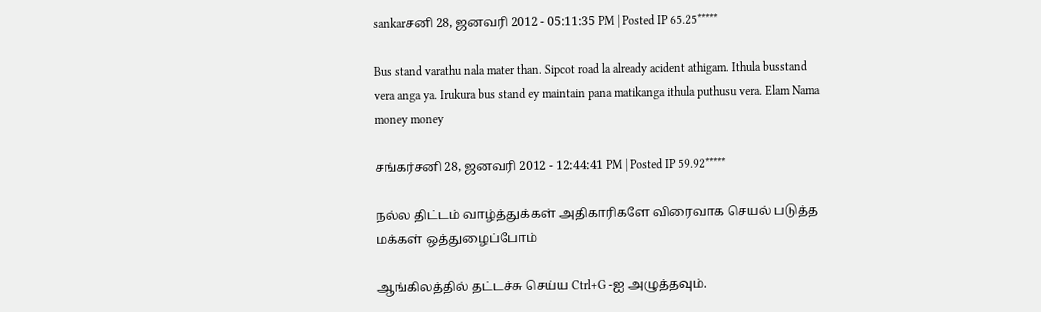sankarசனி 28, ஜனவரி 2012 - 05:11:35 PM | Posted IP 65.25*****

Bus stand varathu nala mater than. Sipcot road la already acident athigam. Ithula busstand vera anga ya. Irukura bus stand ey maintain pana matikanga ithula puthusu vera. Elam Nama money money

சங்கர்சனி 28, ஜனவரி 2012 - 12:44:41 PM | Posted IP 59.92*****

நல்ல திட்டம் வாழ்த்துக்கள் அதிகாரிகளே விரைவாக செயல் படுத்த மக்கள் ஒத்துழைப்போம்

ஆங்கிலத்தில் தட்டச்சு செய்ய Ctrl+G -ஐ அழுத்தவும்.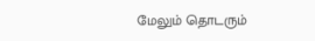மேலும் தொடரும்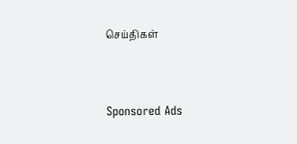செய்திகள்


Sponsored Ads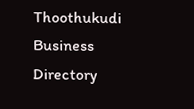Thoothukudi Business Directory